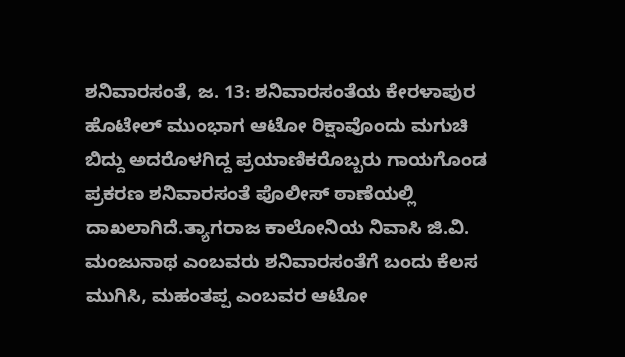ಶನಿವಾರಸಂತೆ, ಜ. 13: ಶನಿವಾರಸಂತೆಯ ಕೇರಳಾಪುರ ಹೊಟೇಲ್ ಮುಂಭಾಗ ಆಟೋ ರಿಕ್ಷಾವೊಂದು ಮಗುಚಿ ಬಿದ್ದು ಅದರೊಳಗಿದ್ದ ಪ್ರಯಾಣಿಕರೊಬ್ಬರು ಗಾಯಗೊಂಡ ಪ್ರಕರಣ ಶನಿವಾರಸಂತೆ ಪೊಲೀಸ್ ಠಾಣೆಯಲ್ಲಿ ದಾಖಲಾಗಿದೆ.ತ್ಯಾಗರಾಜ ಕಾಲೋನಿಯ ನಿವಾಸಿ ಜಿ.ವಿ. ಮಂಜುನಾಥ ಎಂಬವರು ಶನಿವಾರಸಂತೆಗೆ ಬಂದು ಕೆಲಸ ಮುಗಿಸಿ, ಮಹಂತಪ್ಪ ಎಂಬವರ ಆಟೋ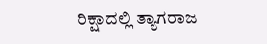ರಿಕ್ಷಾದಲ್ಲಿ ತ್ಯಾಗರಾಜ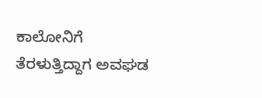ಕಾಲೋನಿಗೆ ತೆರಳುತ್ತಿದ್ದಾಗ ಅವಘಡ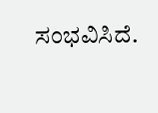ಸಂಭವಿಸಿದೆ.